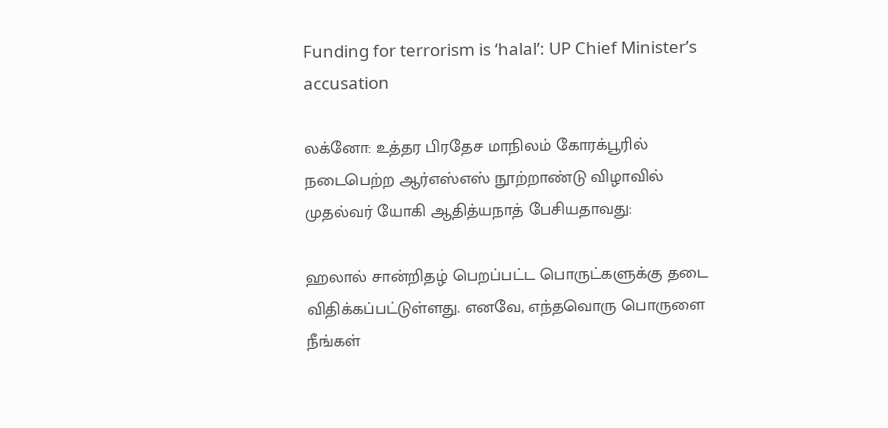Funding for terrorism is ‘halal’: UP Chief Minister’s accusation

லக்னோ: உத்தர பிரதேச மாநிலம் கோரக்பூரில் நடைபெற்ற ஆர்எஸ்எஸ் நூற்றாண்டு விழாவில் முதல்வர் யோகி ஆதித்யநாத் பேசியதாவது:

ஹலால் சான்றிதழ் பெறப்பட்ட பொருட்களுக்கு தடை விதிக்கப்பட்டுள்ளது. எனவே, எந்தவொரு பொருளை நீங்கள்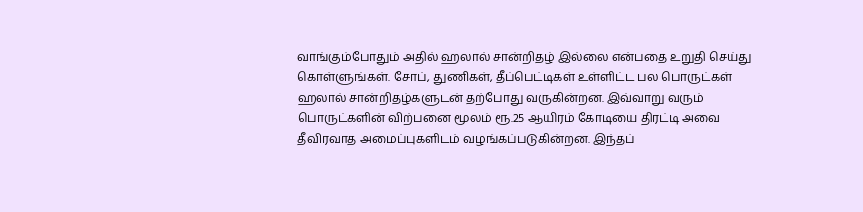வாங்கும்போதும் அதில் ஹலால் சான்றிதழ் இல்லை என்பதை உறுதி செய்து கொள்ளுங்கள். சோப், துணிகள், தீப்பெட்டிகள் உள்ளிட்ட பல பொருட்கள் ஹலால் சான்றிதழ்களுடன் தற்போது வருகின்றன. இவ்வாறு வரும் பொருட்களின் விற்பனை மூலம் ரூ.25 ஆயிரம் கோடியை திரட்டி அவை தீவிரவாத அமைப்புகளிடம் வழங்கப்படுகின்றன. இந்தப்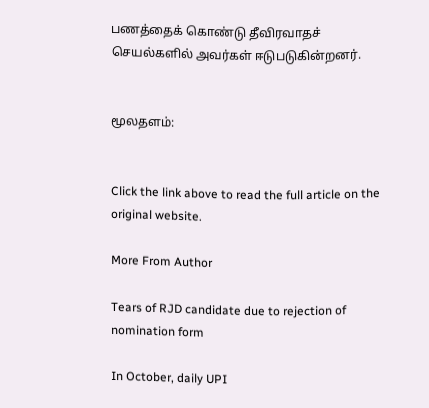பணத்தைக் கொண்டு தீவிரவாதச் செயல்களில் அவர்கள் ஈடுபடுகின்றனர்.


மூலதளம்:


Click the link above to read the full article on the original website.

More From Author

Tears of RJD candidate due to rejection of nomination form

In October, daily UPI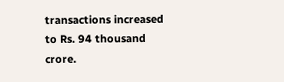transactions increased to Rs. 94 thousand crore.